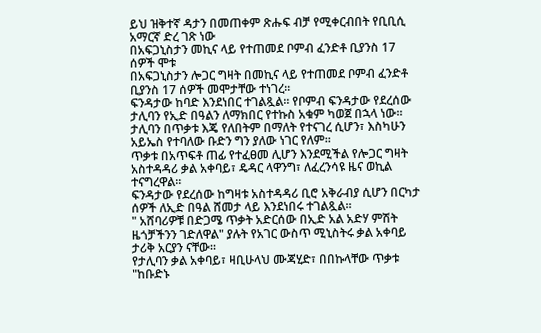ይህ ዝቅተኛ ዳታን በመጠቀም ጽሑፍ ብቻ የሚቀርብበት የቢቢሲ አማርኛ ድረ ገጽ ነው
በአፍጋኒስታን መኪና ላይ የተጠመደ ቦምብ ፈንድቶ ቢያንስ 17 ሰዎች ሞቱ
በአፍጋኒስታን ሎጋር ግዛት በመኪና ላይ የተጠመደ ቦምብ ፈንድቶ ቢያንስ 17 ሰዎች መሞታቸው ተነገረ።
ፍንዳታው ከባድ እንደነበር ተገልጿል። የቦምብ ፍንዳታው የደረሰው ታሊባን የኢድ በዓልን ለማክበር የተኩስ አቁም ካወጀ በኋላ ነው።
ታሊባን በጥቃቱ እጄ የለበትም በማለት የተናገረ ሲሆን፣ እስካሁን አይኤስ የተባለው ቡድን ግን ያለው ነገር የለም።
ጥቃቱ በአጥፍቶ ጠፊ የተፈፀመ ሊሆን እንደሚችል የሎጋር ግዛት አስተዳዳሪ ቃል አቀባይ፣ ዴዳር ላዋንግ፣ ለፈረንሳዩ ዜና ወኪል ተናግረዋል።
ፍንዳታው የደረሰው ከግዛቱ አስተዳዳሪ ቢሮ አቅራብያ ሲሆን በርካታ ሰዎች ለኢድ በዓል ሸመታ ላይ እንደነበሩ ተገልጿል።
" አሸባሪዎቹ በድጋሜ ጥቃት አድርሰው በኢድ አል አድሃ ምሽት ዜጎቻችንን ገድለዋል" ያሉት የአገር ውስጥ ሚኒስትሩ ቃል አቀባይ ታሪቅ አርያን ናቸው።
የታሊባን ቃል አቀባይ፣ ዛቢሁላህ ሙጃሂድ፣ በበኩላቸው ጥቃቱ "ከቡድኑ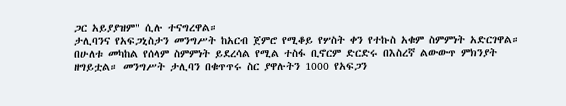ጋር አይያያዝም" ሲሉ ተናግረዋል።
ታሊባንና የአፍጋኒስታን መንግሥት ከአርብ ጀምሮ የሚቆይ የሦስት ቀን የተኩስ አቁም ስምምነት አድርገዋል።
በሁለቱ መካከል የሰላም ስምምነት ይደረሳል የሚል ተስፋ ቢኖርም ድርድሩ በእስረኛ ልውውጥ ምክንያት ዘግይቷል። መንግሥት ታሊባን በቁጥጥሩ ስር ያዋሉትን 1000 የአፍጋን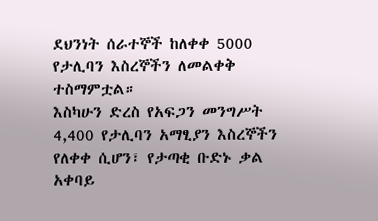ደህንነት ሰራተኞች ከለቀቀ 5000 የታሊባን እስረኞችን ለመልቀቅ ተስማምቷል።
እስካሁን ድረስ የአፍጋን መንግሥት 4,400 የታሊባን አማፂያን እስረኞችን የለቀቀ ሲሆን፣ የታጣቂ ቡድኑ ቃል አቀባይ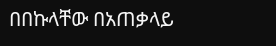በበኩላቸው በአጠቃላይ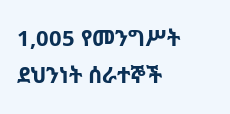1,005 የመንግሥት ደህንነት ሰራተኞች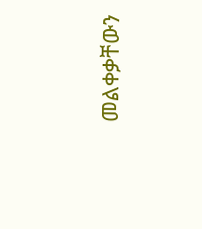መልቀቃቸውን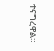ተናግረዋል።